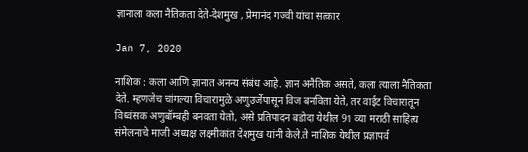ज्ञानाला कला नैतिकता देते-देशमुख , प्रेमानंद गज्वी यांचा सत्कार

Jan 7, 2020

नाशिक : कला आणि ज्ञानात अनन्य संबंध आहे. ज्ञान अनैतिक असते, कला त्याला नैतिकता देते. म्हणजेच चांगल्या विचारामुळे अणुउर्जेपासून विज बनविता येते, तर वाईट विचारातून विध्वंसक अणुबॉम्बही बनवता येतो, असे प्रतिपादन बडोदा येथील 91 व्या मराठी साहित्य संमेलनाचे माजी अध्यक्ष लक्ष्मीकांत देशमुख यांनी केले.ते नाशिक येथील प्रज्ञापर्व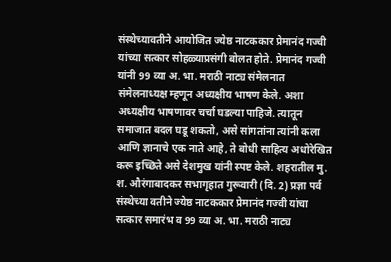संस्थेच्यावतीने आयोजित ज्येष्ठ नाटककार प्रेमानंद गज्वी यांच्या सत्कार सोहळ्याप्रसंगी बोलत होते. प्रेमानंद गज्वी यांनी 99 व्या अ. भा. मराठी नाट्य संमेलनात संमेलनाध्यक्ष म्हणून अध्यक्षीय भाषण केले. अशा अध्यक्षीय भाषणावर चर्चा घडल्या पाहिजे. त्यातून समाजात बदल घडू शकतो, असे सांगतांना त्यांनी कला आणि ज्ञानाचे एक नाते आहे, ते बोधी साहित्य अधोरेखित करू इच्छिते असे देशमुख यांनी स्पष्ट केले. शहरातील मु. श. औरंगाबादकर सभागृहात गुरूवारी (दि. 2) प्रज्ञा पर्व संस्थेच्या वतीने ज्येष्ठ नाटककार प्रेमानंद गज्वी यांचा सत्कार समारंभ व 99 व्या अ. भा. मराठी नाट्य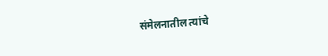संमेलनातील त्यांचे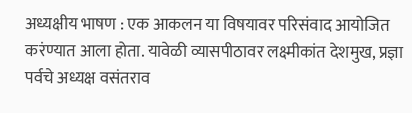अध्यक्षीय भाषण : एक आकलन या विषयावर परिसंवाद आयोजित करंण्यात आला होता. यावेळी व्यासपीठावर लक्ष्मीकांत देशमुख, प्रज्ञा पर्वचे अध्यक्ष वसंतराव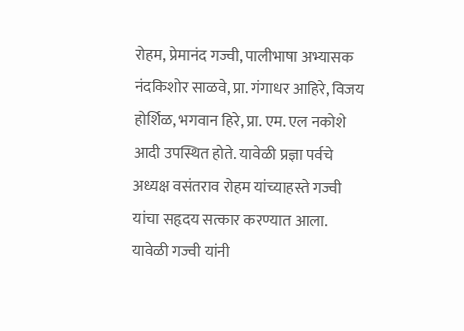रोहम, प्रेमानंद गज्वी, पालीभाषा अभ्यासक नंदकिशोर साळवे, प्रा. गंगाधर आहिरे, विजय होर्शिळ, भगवान हिरे, प्रा. एम. एल नकोशे आदी उपस्थित होते. यावेळी प्रज्ञा पर्वचे अध्यक्ष वसंतराव रोहम यांच्याहस्ते गज्वी यांचा सहृदय सत्कार करण्यात आला.
यावेळी गज्वी यांनी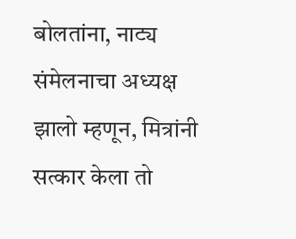बोलतांना, नाट्य संमेलनाचा अध्यक्ष झालो म्हणून, मित्रांनी सत्कार केला तो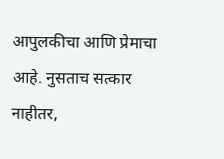आपुलकीचा आणि प्रेमाचा आहे. नुसताच सत्कार नाहीतर,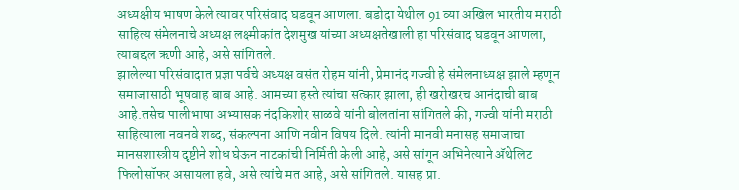अध्यक्षीय भाषण केले त्यावर परिसंवाद घडवून आणला. बडोदा येथील 91 व्या अखिल भारतीय मराठी साहित्य संमेलनाचे अध्यक्ष लक्ष्मीकांत देशमुख यांच्या अध्यक्षतेखाली हा परिसंवाद घडवून आणला, त्याबद्दल ऋणी आहे, असे सांगितले.
झालेल्या परिसंवादात प्रज्ञा पर्वचे अध्यक्ष वसंत रोहम यांनी, प्रेमानंद गज्वी हे संमेलनाध्यक्ष झाले म्हणून समाजासाठी भूषवाह बाब आहे. आमच्या हस्ते त्यांचा सत्कार झाला, ही खरोखरच आनंदाची बाब आहे.तसेच पालीभाषा अभ्यासक नंदकिशोर साळवे यांनी बोलतांना सांगितले की, गज्वी यांनी मराठी साहित्याला नवनवे शब्द, संकल्पना आणि नवीन विषय दिले. त्यांनी मानवी मनासह समाजाचा मानसशास्त्रीय दृष्टीने शोध घेऊन नाटकांची निर्मिती केली आहे, असे सांगून अभिनेत्याने अ‍ॅथेलिट फिलोसॉफर असायला हवे, असे त्यांचे मत आहे, असे सांगितले. यासह प्रा.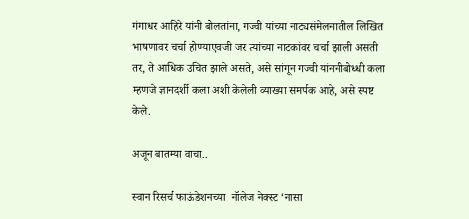गंगाधर आहिरे यांनी बोलतांना, गज्वी यांच्या नाट्यसंमेलनातील लिखित भाषणावर चर्चा होण्याएवजी जर त्यांच्या नाटकांवर चर्चा झाली असती तर, ते आधिक उचित झाले असते, असे सांगून गज्वी यांननीबोध्धी कला म्हणजे ज्ञानदर्शी कला अशी केलेली व्याख्या समर्पक आहे, असे स्पष्ट केले.

अजून बातम्या वाचा..

स्वान रिसर्च फाऊंडेशनच्या  नॉलेज नेक्स्ट ‘नासा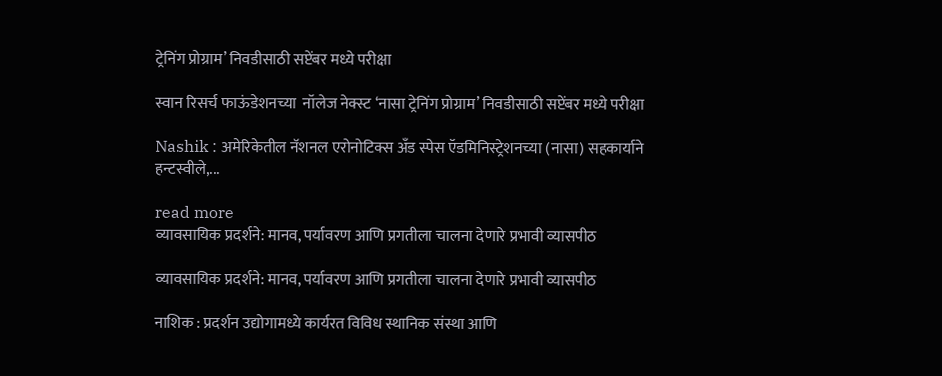ट्रेनिंग प्रोग्राम’ निवडीसाठी सप्टेंबर मध्ये परीक्षा

स्वान रिसर्च फाऊंडेशनच्या  नॉलेज नेक्स्ट ‘नासा ट्रेनिंग प्रोग्राम’ निवडीसाठी सप्टेंबर मध्ये परीक्षा

Nashik : अमेरिकेतील नॅशनल एरोनोटिक्स अँड स्पेस ऍडमिनिस्ट्रेशनच्या (नासा) सहकार्याने हन्टस्वीले,...

read more
व्यावसायिक प्रदर्शने: मानव, पर्यावरण आणि प्रगतीला चालना देणारे प्रभावी व्यासपीठ

व्यावसायिक प्रदर्शने: मानव, पर्यावरण आणि प्रगतीला चालना देणारे प्रभावी व्यासपीठ

नाशिक : प्रदर्शन उद्योगामध्ये कार्यरत विविध स्थानिक संस्था आणि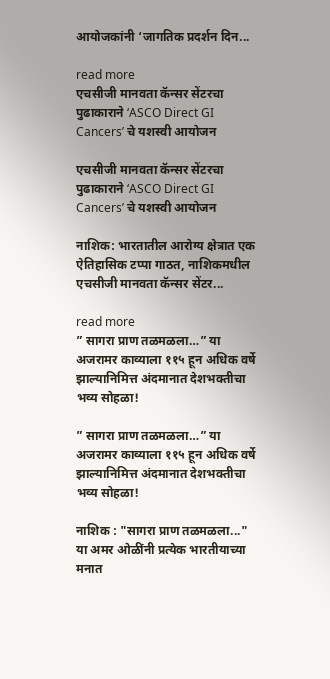आयोजकांनी ‘जागतिक प्रदर्शन दिन...

read more
एचसीजी मानवता कॅन्‍सर सेंटरचा पुढाकाराने ‘ASCO Direct GI Cancers’ चे यशस्‍वी आयोजन

एचसीजी मानवता कॅन्‍सर सेंटरचा पुढाकाराने ‘ASCO Direct GI Cancers’ चे यशस्‍वी आयोजन

नाशिक: भारतातील आरोग्य क्षेत्रात एक ऐतिहासिक टप्पा गाठत, नाशिकमधील एचसीजी मानवता कॅन्सर सेंटर...

read more
” सागरा प्राण तळमळला…” या अजरामर काव्याला ११५ हून अधिक वर्षे झाल्यानिमित्त अंदमानात देशभक्तीचा भव्य सोहळा!

” सागरा प्राण तळमळला…” या अजरामर काव्याला ११५ हून अधिक वर्षे झाल्यानिमित्त अंदमानात देशभक्तीचा भव्य सोहळा!

नाशिक : "सागरा प्राण तळमळला..." या अमर ओळींनी प्रत्येक भारतीयाच्या मनात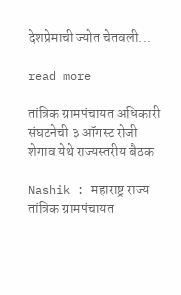देशप्रेमाची ज्योत चेतवली...

read more

तांत्रिक ग्रामपंचायत अधिकारी संघटनेची ३ ऑगस्ट रोजी शेगाव येथे राज्यस्तरीय बैठक

Nashik : महाराष्ट्र राज्य तांत्रिक ग्रामपंचायत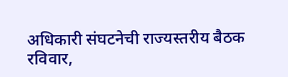अधिकारी संघटनेची राज्यस्तरीय बैठक रविवार,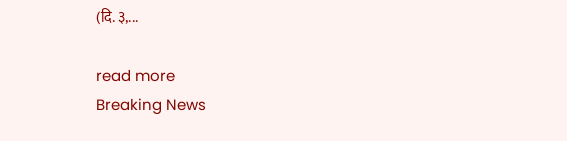(दि. ३,...

read more
Breaking News